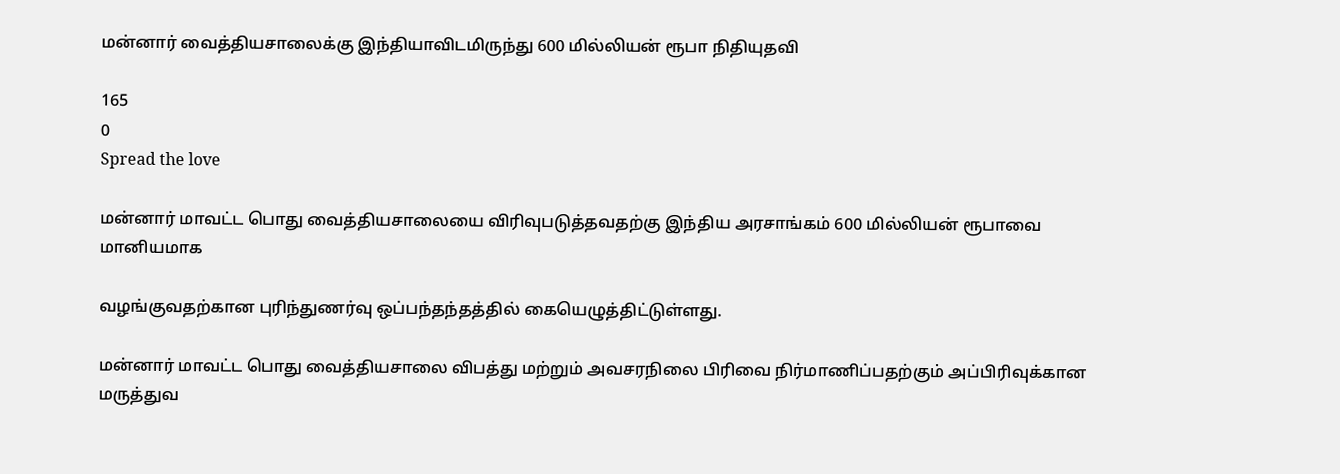மன்னார் வைத்தியசாலைக்கு இந்தியாவிடமிருந்து 600 மில்லியன் ரூபா நிதியுதவி

165
0
Spread the love

மன்னார் மாவட்ட பொது வைத்தியசாலையை விரிவுபடுத்தவதற்கு இந்திய அரசாங்கம் 600 மில்லியன் ரூபாவை மானியமாக

வழங்குவதற்கான புரிந்துணர்வு ஒப்பந்தந்தத்தில் கையெழுத்திட்டுள்ளது.

மன்னார் மாவட்ட பொது வைத்தியசாலை விபத்து மற்றும் அவசரநிலை பிரிவை நிர்மாணிப்பதற்கும் அப்பிரிவுக்கான மருத்துவ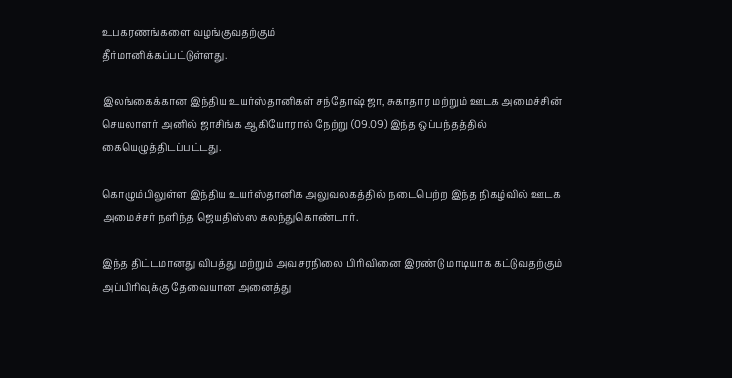உபகரணங்களை வழங்குவதற்கும்
தீர்மானிக்கப்பட்டுள்ளது.

இலங்கைக்கான இந்திய உயர்ஸ்தானிகள் சந்தோஷ் ஜா, சுகாதார மற்றும் ஊடக அமைச்சின் செயலாளர் அனில் ஜாசிங்க ஆகியோரால் நேற்று (09.09) இந்த ஒப்பந்தத்தில் கையெழுத்திடப்பட்டது.

கொழும்பிலுள்ள இந்திய உயர்ஸ்தானிக அலுவலகத்தில் நடைபெற்ற இந்த நிகழ்வில் ஊடக அமைச்சர் நளிந்த ஜெயதிஸ்ஸ கலந்துகொண்டார்.

இந்த திட்டமானது விபத்து மற்றும் அவசரநிலை பிரிவினை இரண்டு மாடியாக கட்டுவதற்கும் அப்பிரிவுக்கு தேவையான அனைத்து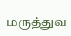மருத்துவ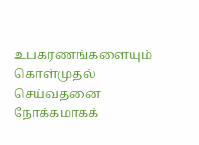உபகரணங்களையும் கொள்முதல் செய்வதனை நோக்கமாகக்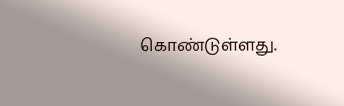கொண்டுள்ளது.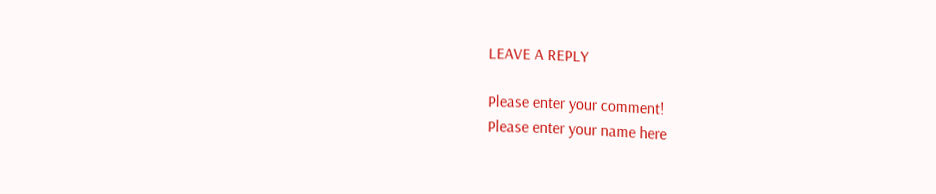LEAVE A REPLY

Please enter your comment!
Please enter your name here